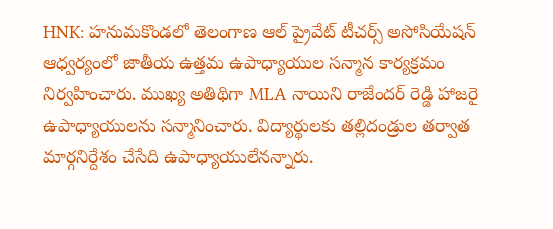HNK: హనుమకొండలో తెలంగాణ ఆల్ ప్రైవేట్ టీచర్స్ అసోసియేషన్ ఆధ్వర్యంలో జాతీయ ఉత్తమ ఉపాధ్యాయుల సన్మాన కార్యక్రమం నిర్వహించారు. ముఖ్య అతిథిగా MLA నాయిని రాజేందర్ రెడ్డి హాజరై ఉపాధ్యాయులను సన్మానించారు. విద్యార్థులకు తల్లిదండ్రుల తర్వాత మార్గనిర్దేశం చేసేది ఉపాధ్యాయులేనన్నారు.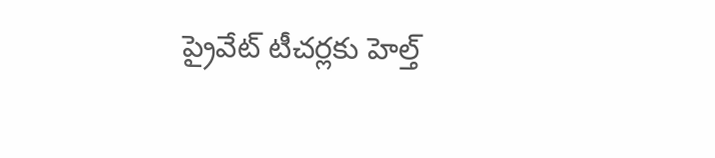ప్రైవేట్ టీచర్లకు హెల్త్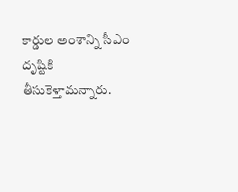కార్డుల అంశాన్ని సీఎం దృష్టికి తీసుకెళ్తామన్నారు.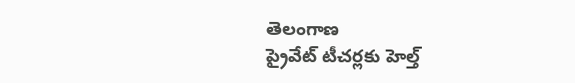తెలంగాణ
ప్రైవేట్ టీచర్లకు హెల్త్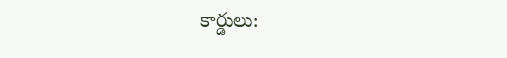కార్డులు: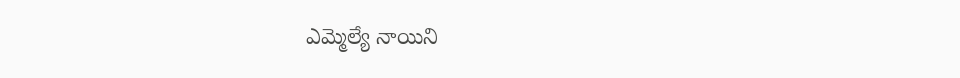ఎమ్మెల్యే నాయిని